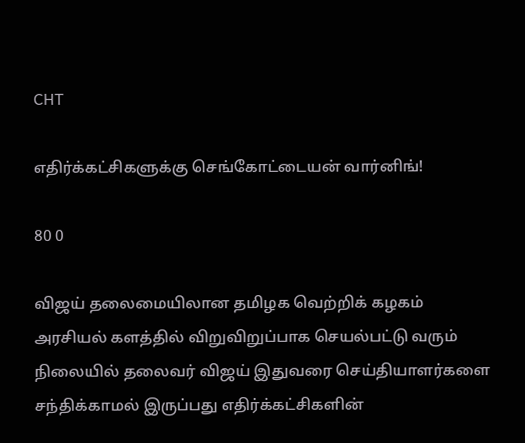CHT

எதிர்க்கட்சிகளுக்கு செங்கோட்டையன் வார்னிங்!

80 0

விஜய் தலைமையிலான தமிழக வெற்றிக் கழகம் அரசியல் களத்தில் விறுவிறுப்பாக செயல்பட்டு வரும் நிலையில் தலைவர் விஜய் இதுவரை செய்தியாளர்களை சந்திக்காமல் இருப்பது எதிர்க்கட்சிகளின்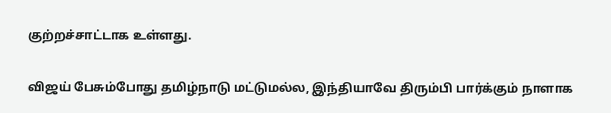குற்றச்சாட்டாக உள்ளது.

விஜய் பேசும்போது தமிழ்நாடு மட்டுமல்ல, இந்தியாவே திரும்பி பார்க்கும் நாளாக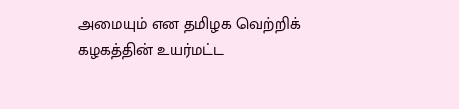அமையும் என தமிழக வெற்றிக் கழகத்தின் உயர்மட்ட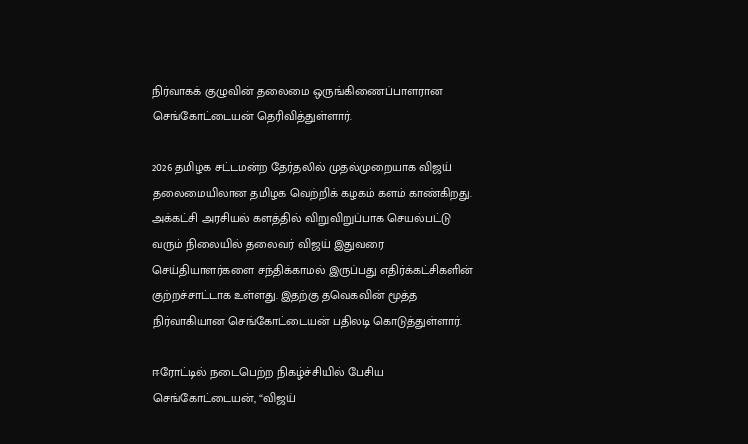நிர்வாகக் குழுவின் தலைமை ஒருங்கிணைப்பாளரான செங்கோட்டையன் தெரிவித்துள்ளார்.

2026 தமிழக சட்டமன்ற தேர்தலில் முதல்முறையாக விஜய் தலைமையிலான தமிழக வெற்றிக் கழகம் களம் காண்கிறது. அக்கட்சி அரசியல் களத்தில் விறுவிறுப்பாக செயல்பட்டு வரும் நிலையில் தலைவர் விஜய் இதுவரை செய்தியாளர்களை சந்திக்காமல் இருப்பது எதிர்க்கட்சிகளின் குற்றச்சாட்டாக உள்ளது. இதற்கு தவெகவின் மூத்த நிர்வாகியான செங்கோட்டையன் பதிலடி கொடுத்துள்ளார்.

ஈரோட்டில் நடைபெற்ற நிகழ்ச்சியில் பேசிய செங்கோட்டையன், “விஜய்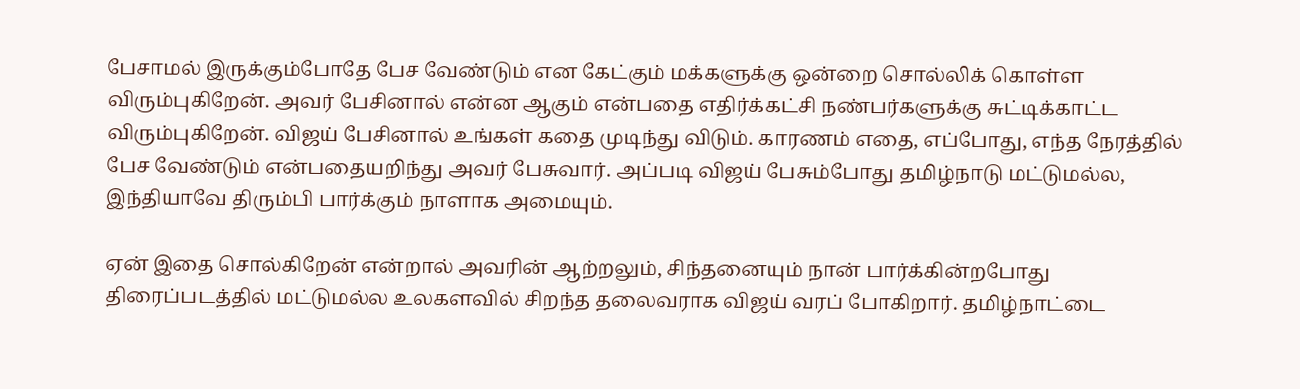பேசாமல் இருக்கும்போதே பேச வேண்டும் என கேட்கும் மக்களுக்கு ஒன்றை சொல்லிக் கொள்ள விரும்புகிறேன். அவர் பேசினால் என்ன ஆகும் என்பதை எதிர்க்கட்சி நண்பர்களுக்கு சுட்டிக்காட்ட விரும்புகிறேன். விஜய் பேசினால் உங்கள் கதை முடிந்து விடும். காரணம் எதை, எப்போது, எந்த நேரத்தில் பேச வேண்டும் என்பதையறிந்து அவர் பேசுவார். அப்படி விஜய் பேசும்போது தமிழ்நாடு மட்டுமல்ல, இந்தியாவே திரும்பி பார்க்கும் நாளாக அமையும்.

ஏன் இதை சொல்கிறேன் என்றால் அவரின் ஆற்றலும், சிந்தனையும் நான் பார்க்கின்றபோது திரைப்படத்தில் மட்டுமல்ல உலகளவில் சிறந்த தலைவராக விஜய் வரப் போகிறார். தமிழ்நாட்டை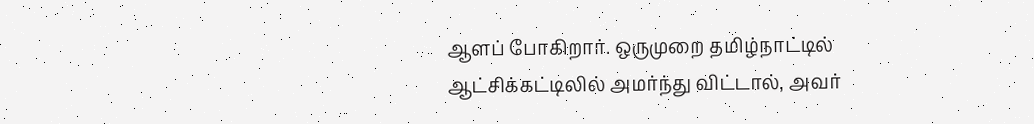ஆளப் போகிறார். ஒருமுறை தமிழ்நாட்டில் ஆட்சிக்கட்டிலில் அமர்ந்து விட்டால், அவர்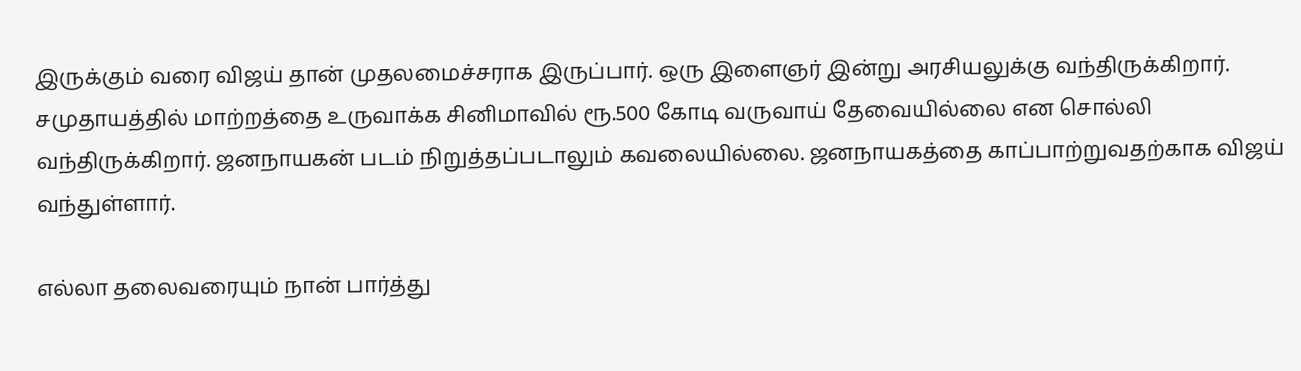இருக்கும் வரை விஜய் தான் முதலமைச்சராக இருப்பார். ஒரு இளைஞர் இன்று அரசியலுக்கு வந்திருக்கிறார். சமுதாயத்தில் மாற்றத்தை உருவாக்க சினிமாவில் ரூ.500 கோடி வருவாய் தேவையில்லை என சொல்லி வந்திருக்கிறார். ஜனநாயகன் படம் நிறுத்தப்படாலும் கவலையில்லை. ஜனநாயகத்தை காப்பாற்றுவதற்காக விஜய் வந்துள்ளார்.

எல்லா தலைவரையும் நான் பார்த்து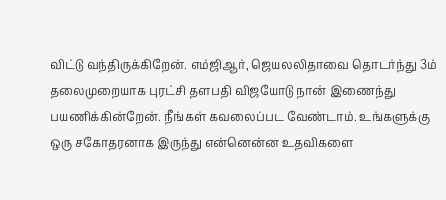விட்டு வந்திருக்கிறேன். எம்ஜிஆர், ஜெயலலிதாவை தொடர்ந்து 3ம் தலைமுறையாக புரட்சி தளபதி விஜயோடு நான் இணைந்து பயணிக்கின்றேன். நீங்கள் கவலைப்பட வேண்டாம். உங்களுக்கு ஒரு சகோதரனாக இருந்து என்னென்ன உதவிகளை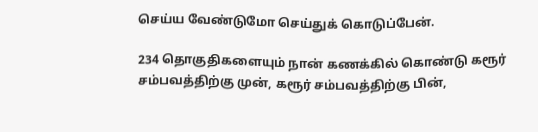செய்ய வேண்டுமோ செய்துக் கொடுப்பேன்.

234 தொகுதிகளையும் நான் கணக்கில் கொண்டு கரூர் சம்பவத்திற்கு முன், கரூர் சம்பவத்திற்கு பின்,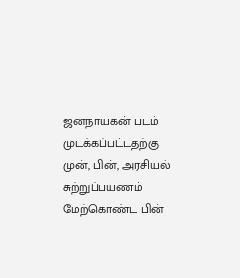ஜனநாயகன் படம் முடக்கப்பட்டதற்கு முன், பின், அரசியல் சுற்றுப்பயணம் மேற்கொண்ட பின்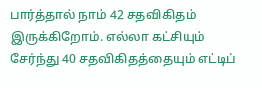பார்த்தால் நாம் 42 சதவிகிதம் இருக்கிறோம். எல்லா கட்சியும் சேர்ந்து 40 சதவிகிதத்தையும் எட்டிப்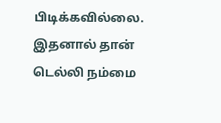பிடிக்கவில்லை. இதனால் தான் டெல்லி நம்மை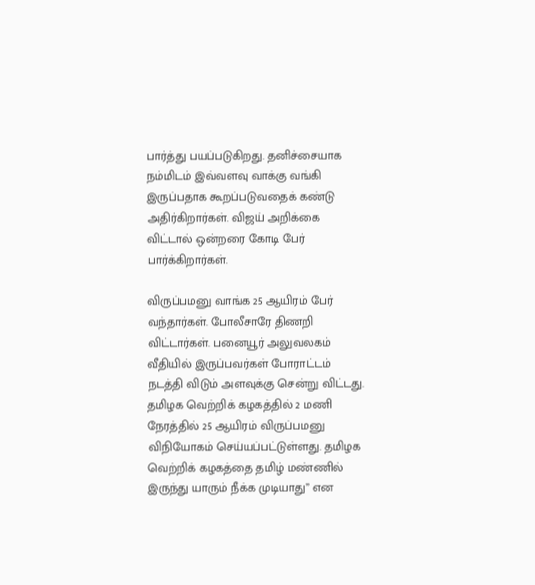பார்த்து பயப்படுகிறது. தனிச்சையாக நம்மிடம் இவ்வளவு வாக்கு வங்கி இருப்பதாக கூறப்படுவதைக் கண்டு அதிர்கிறார்கள். விஜய் அறிக்கை விட்டால் ஒன்றரை கோடி பேர் பார்க்கிறார்கள்.

விருப்பமனு வாங்க 25 ஆயிரம் பேர் வந்தார்கள். போலீசாரே திணறி விட்டார்கள். பனையூர் அலுவலகம் வீதியில் இருப்பவர்கள் போராட்டம் நடத்தி விடும் அளவுக்கு சென்று விட்டது. தமிழக வெற்றிக் கழகத்தில் 2 மணி நேரத்தில் 25 ஆயிரம் விருப்பமனு விநியோகம் செய்யப்பட்டுள்ளது. தமிழக வெற்றிக் கழகத்தை தமிழ் மண்ணில் இருந்து யாரும் நீக்க முடியாது” என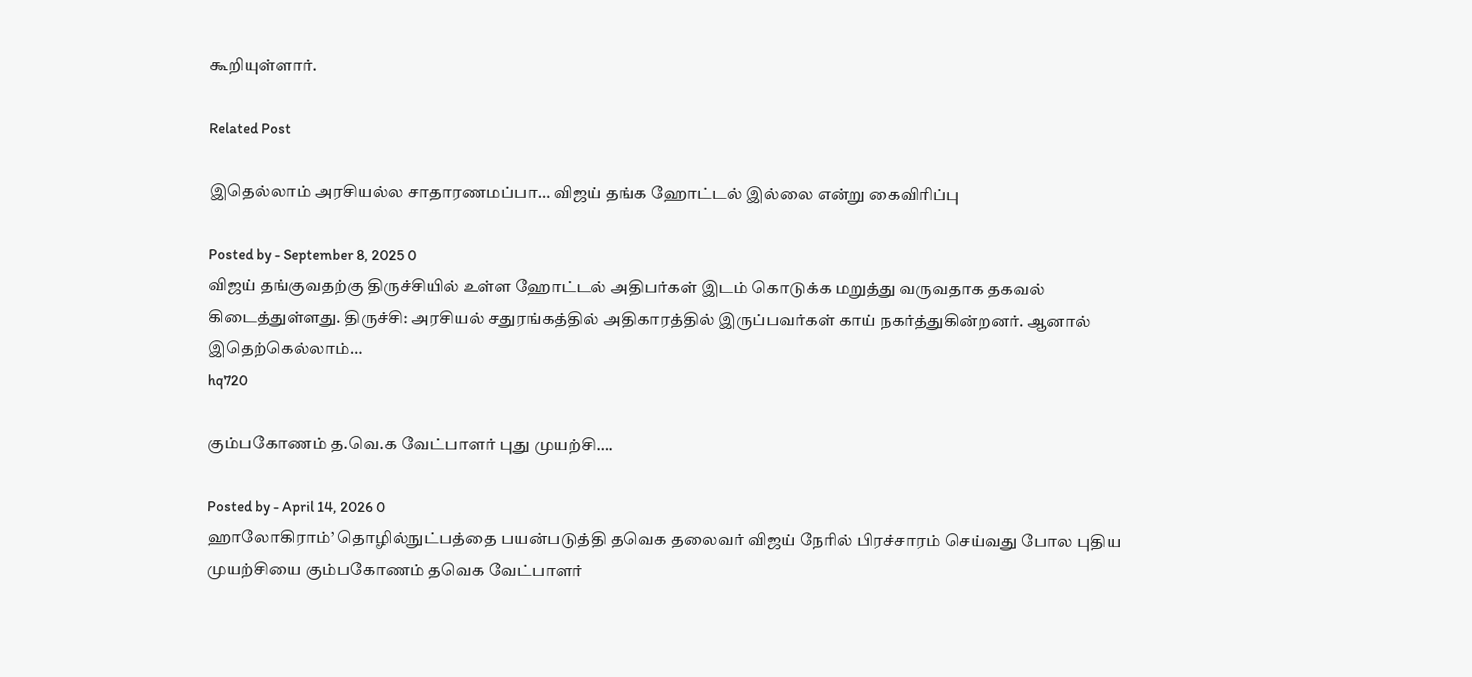கூறியுள்ளார்.

Related Post

இதெல்லாம் அரசியல்ல சாதாரணமப்பா… விஜய் தங்க ஹோட்டல் இல்லை என்று கைவிரிப்பு

Posted by - September 8, 2025 0
விஜய் தங்குவதற்கு திருச்சியில் உள்ள ஹோட்டல் அதிபர்கள் இடம் கொடுக்க மறுத்து வருவதாக தகவல் கிடைத்துள்ளது. திருச்சி: அரசியல் சதுரங்கத்தில் அதிகாரத்தில் இருப்பவர்கள் காய் நகர்த்துகின்றனர். ஆனால் இதெற்கெல்லாம்…
hq720

கும்பகோணம் த.வெ.க வேட்பாளர் புது முயற்சி….

Posted by - April 14, 2026 0
ஹாலோகிராம்’ தொழில்நுட்பத்தை பயன்படுத்தி தவெக தலைவர் விஜய் நேரில் பிரச்சாரம் செய்வது போல புதிய முயற்சியை கும்பகோணம் தவெக வேட்பாளர்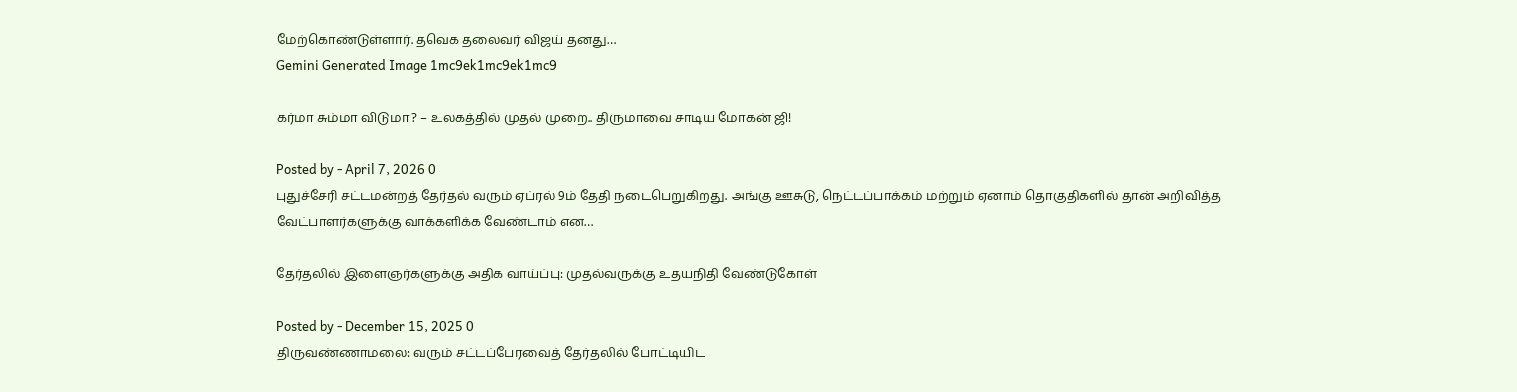மேற்கொண்டுள்ளார். தவெக தலைவர் விஜய் தனது…
Gemini Generated Image 1mc9ek1mc9ek1mc9

கர்மா சும்மா விடுமா? – உலகத்தில் முதல் முறை.. திருமாவை சாடிய மோகன் ஜி!

Posted by - April 7, 2026 0
புதுச்சேரி சட்டமன்றத் தேர்தல் வரும் ஏப்ரல் 9ம் தேதி நடைபெறுகிறது. அங்கு ஊசுடு, நெட்டப்பாக்கம் மற்றும் ஏனாம் தொகுதிகளில் தான் அறிவித்த வேட்பாளர்களுக்கு வாக்களிக்க வேண்டாம் என…

தேர்தலில் இளைஞர்களுக்கு அதிக வாய்ப்பு: முதல்வருக்கு உதயநிதி வேண்டுகோள்

Posted by - December 15, 2025 0
திருவண்ணாமலை: வரும் சட்டப்பேரவைத் தேர்தலில் போட்டியிட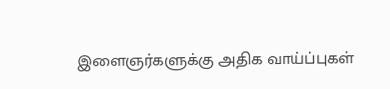இளைஞர்களுக்கு அதிக வாய்ப்புகள்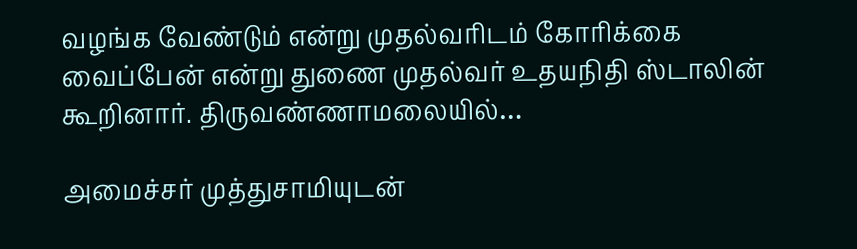வழங்க வேண்டும் என்று முதல்வரிடம் கோரிக்கை வைப்பேன் என்று துணை முதல்வர் உதயநிதி ஸ்டாலின் கூறினார். திருவண்ணாமலையில்…

அமைச்சர் முத்துசாமியுடன்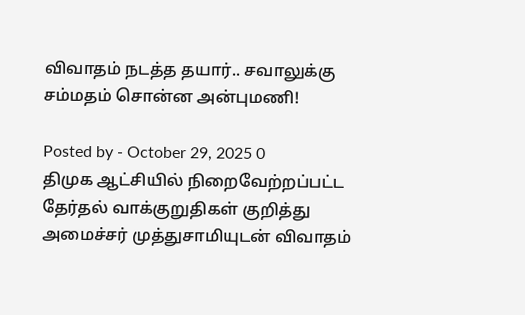விவாதம் நடத்த தயார்.. சவாலுக்கு சம்மதம் சொன்ன அன்புமணி!

Posted by - October 29, 2025 0
திமுக ஆட்சியில் நிறைவேற்றப்பட்ட தேர்தல் வாக்குறுதிகள் குறித்து அமைச்சர் முத்துசாமியுடன் விவாதம்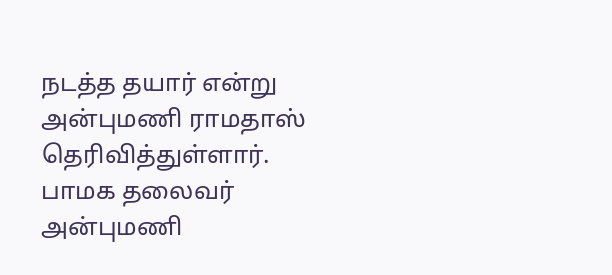நடத்த தயார் என்று அன்புமணி ராமதாஸ் தெரிவித்துள்ளார். பாமக தலைவர் அன்புமணி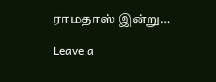ராமதாஸ் இன்று…

Leave a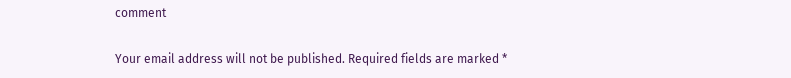comment

Your email address will not be published. Required fields are marked *